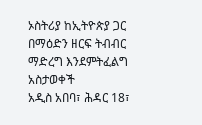ኦስትሪያ ከኢትዮጵያ ጋር በማዕድን ዘርፍ ትብብር ማድረግ እንደምትፈልግ አስታወቀች
አዲስ አበባ፣ ሕዳር 18፣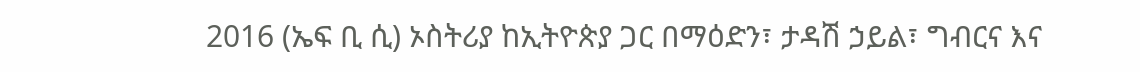2016 (ኤፍ ቢ ሲ) ኦስትሪያ ከኢትዮጵያ ጋር በማዕድን፣ ታዳሽ ኃይል፣ ግብርና እና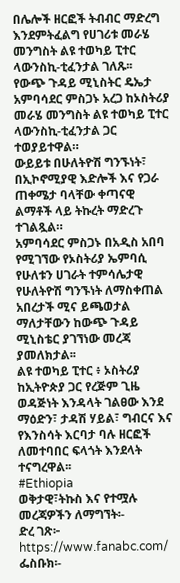በሌሎች ዘርፎች ትብብር ማድረግ እንደምትፈልግ የሀገሪቱ መራሄ መንግስት ልዩ ተወካይ ፒተር ላውንስኪ-ቲፈንታል ገለጹ፡፡
የውጭ ጉዳይ ሚኒስትር ዴኤታ አምባሳደር ምስጋኑ አረጋ ከኦስትሪያ መራሄ መንግስት ልዩ ተወካይ ፒተር ላውንስኪ-ቲፈንታል ጋር ተወያይተዋል።
ውይይቱ በሁለትዮሽ ግንኙነት፣ በኢኮኖሚያዊ እድሎች እና የጋራ ጠቀሜታ ባላቸው ቀጣናዊ ልማቶች ላይ ትኩረት ማድረጉ ተገልጿል።
አምባሳደር ምስጋኑ በአዲስ አበባ የሚገኘው የኦስትሪያ ኤምባሲ የሁለቱን ሀገራት ተምሳሌታዊ የሁለትዮሽ ግንኙነት ለማስቀጠል አበረታች ሚና ይጫወታል ማለታቸውን ከውጭ ጉዳይ ሚኒስቴር ያገኘነው መረጃ ያመለክታል፡፡
ልዩ ተወካይ ፒተር ፥ ኦስትሪያ ከኢትዮጵያ ጋር የረጅም ጊዜ ወዳጅነት እንዳላት ገልፀው እንደ ማዕድን፣ ታዳሽ ሃይል፣ ግብርና እና የእንስሳት እርባታ ባሉ ዘርፎች ለመተባበር ፍላጎት እንደላት ተናግረዋል፡፡
#Ethiopia
ወቅታዊ፣ትኩስ እና የተሟሉ መረጃዎችን ለማግኘት፡-
ድረ ገጽ፦ https://www.fanabc.com/
ፌስቡክ፡-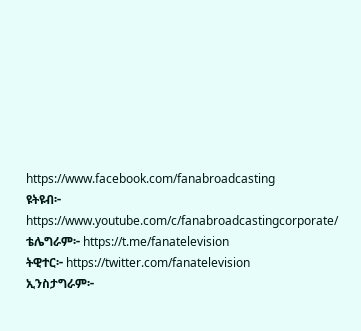https://www.facebook.com/fanabroadcasting
ዩትዩብ፦ https://www.youtube.com/c/fanabroadcastingcorporate/
ቴሌግራም፦ https://t.me/fanatelevision
ትዊተር፦ https://twitter.com/fanatelevision
ኢንስታግራም፦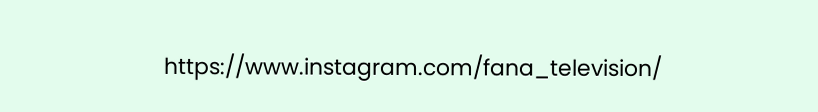https://www.instagram.com/fana_television/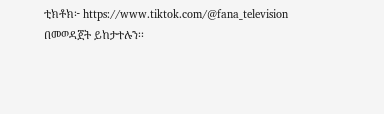ቲክቶክ፦ https://www.tiktok.com/@fana_television በመወዳጀት ይከታተሉን፡፡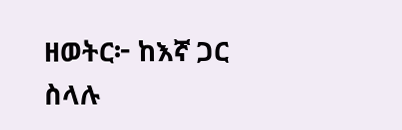ዘወትር፦ ከእኛ ጋር ስላሉ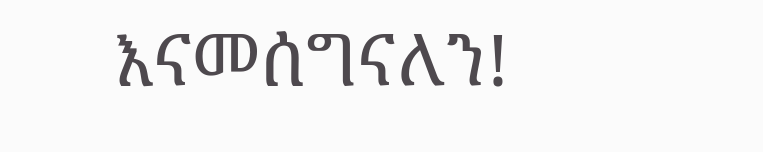እናመሰግናለን!